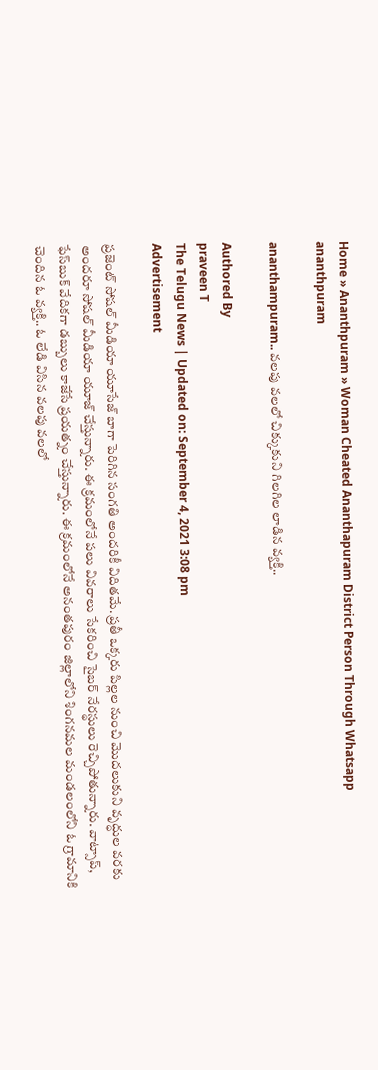Home » Ananthpuram » Woman Cheated Ananthapuram District Person Through Whatsapp
ananthpuram

ananthampuram.. వలపు వలలో చిక్కుకుని గిలగిల లాడిన వ్యక్తి..

Authored By
praveen T
The Telugu News | Updated on: September 4, 2021 3:08 pm
Advertisement

ప్రజెంట్ సోషల్ మీడియా యూసేజ్ బాగా పెరిగిన సంగతి అందరికీ విదితమే. ప్రతీ ఒక్కరు పిల్లల నుంచి మొదలుకుని వృద్ధుల వరకు అందరూ సోషల్ మీడియా యూజ్ చేస్తున్నారు. ఈ క్రమంలోనే పలు వివరాలు సేకరించి సైబర్ నేరస్థులు రెచ్చిపోతున్నారు. వాట్సాప్, ఫేస్‌బుక్ వేదికగా డబ్బులు కాజేసే ప్రయత్నం చేస్తున్నారు. ఈ క్రమంలోనే అనంతపురం జిల్లాలోని శింగనమల మండలంలోని ఓ గ్రామానికి చెందిన ఓ వ్యక్తి.. ఓ లేడి విసిన వలపు వలలో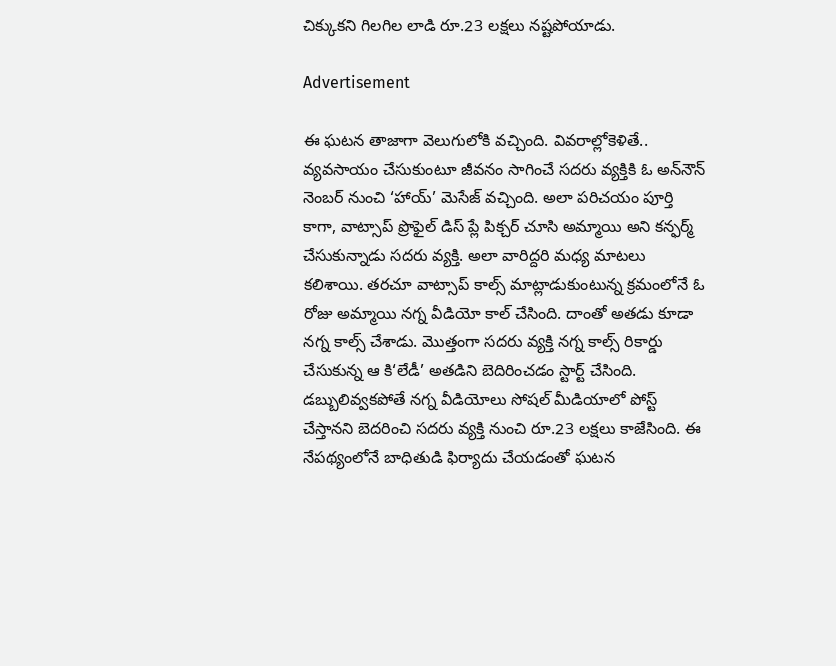చిక్కుకని గిలగిల లాడి రూ.23 లక్షలు నష్టపోయాడు.

Advertisement

ఈ ఘటన తాజాగా వెలుగులోకి వచ్చింది. వివరాల్లోకెళితే.. వ్యవసాయం చేసుకుంటూ జీవనం సాగించే సదరు వ్యక్తికి ఓ అన్‌నౌన్ నెంబర్ నుంచి ‘హాయ్’ మెసేజ్ వచ్చింది. అలా పరిచయం పూర్తి కాగా, వాట్సాప్ ప్రొఫైల్ డిస్ ప్లే పిక్చర్ చూసి అమ్మాయి అని కన్ఫర్మ్ చేసుకున్నాడు సదరు వ్యక్తి. అలా వారిద్దరి మధ్య మాటలు కలిశాయి. తరచూ వాట్సాప్ కాల్స్ మాట్లాడుకుంటున్న క్రమంలోనే ఓ రోజు అమ్మాయి నగ్న వీడియో కాల్ చేసింది. దాంతో అతడు కూడా నగ్న కాల్స్ చేశాడు. మొత్తంగా సదరు వ్యక్తి నగ్న కాల్స్ రికార్డు చేసుకున్న ఆ కి‘లేడీ’ అతడిని బెదిరించడం స్టార్ట్ చేసింది. డబ్బులివ్వకపోతే నగ్న వీడియోలు సోషల్ మీడియాలో పోస్ట్ చేస్తానని బెదరించి సదరు వ్యక్తి నుంచి రూ.23 లక్షలు కాజేసింది. ఈ నేపథ్యంలోనే బాధితుడి ఫిర్యాదు చేయడంతో ఘటన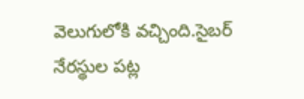వెలుగులోకి వచ్చింది.సైబర్ నేరస్థుల పట్ల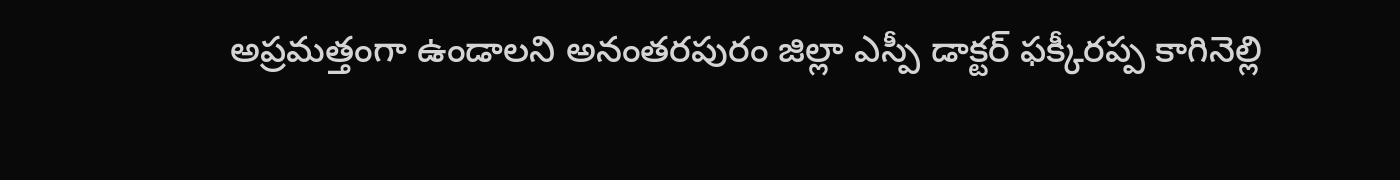అప్రమత్తంగా ఉండాలని అనంతరపురం జిల్లా ఎస్పీ డాక్టర్‌ ఫక్కీరప్ప కాగినెల్లి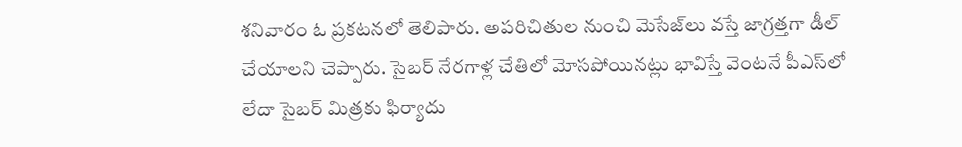శనివారం ఓ ప్రకటనలో తెలిపారు. అపరిచితుల నుంచి మెసేజ్‌లు వస్తే జాగ్రత్తగా డీల్ చేయాలని చెప్పారు. సైబర్ నేరగాళ్ల చేతిలో మోసపోయినట్లు భావిస్తే వెంటనే పీఎస్‌లో లేదా సైబర్ మిత్రకు ఫిర్యాదు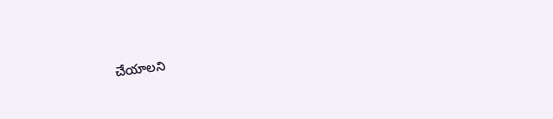చేయాలని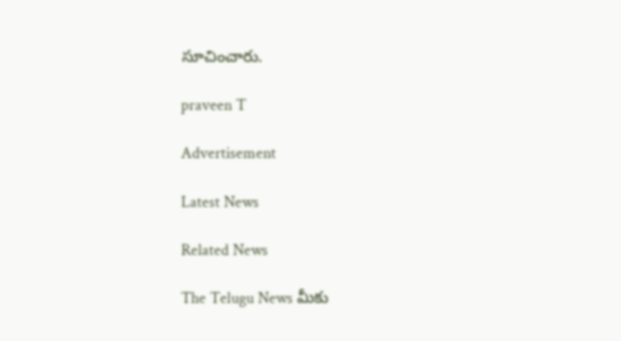సూచించారు.

praveen T

Advertisement

Latest News

Related News

The Telugu News మీకు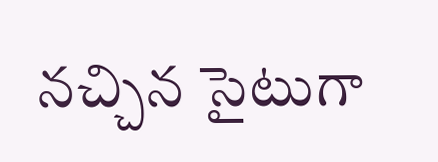నచ్చిన సైటుగా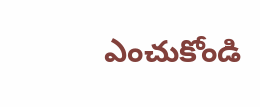ఎంచుకోండి